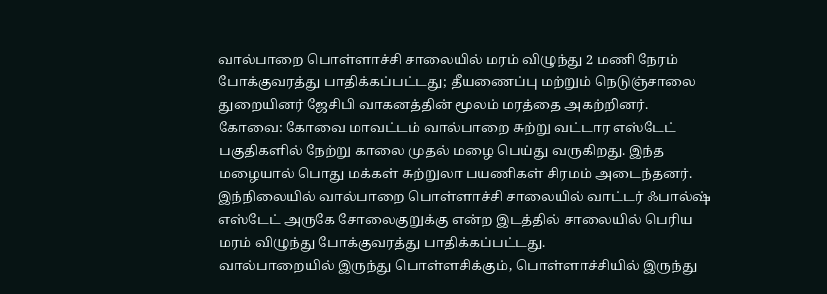வால்பாறை பொள்ளாச்சி சாலையில் மரம் விழுந்து 2 மணி நேரம் போக்குவரத்து பாதிக்கப்பட்டது; தீயணைப்பு மற்றும் நெடுஞ்சாலை துறையினர் ஜேசிபி வாகனத்தின் மூலம் மரத்தை அகற்றினர்.
கோவை: கோவை மாவட்டம் வால்பாறை சுற்று வட்டார எஸ்டேட் பகுதிகளில் நேற்று காலை முதல் மழை பெய்து வருகிறது. இந்த மழையால் பொது மக்கள் சுற்றுலா பயணிகள் சிரமம் அடைந்தனர்.
இந்நிலையில் வால்பாறை பொள்ளாச்சி சாலையில் வாட்டர் ஃபால்ஷ் எஸ்டேட் அருகே சோலைகுறுக்கு என்ற இடத்தில் சாலையில் பெரிய மரம் விழுந்து போக்குவரத்து பாதிக்கப்பட்டது.
வால்பாறையில் இருந்து பொள்ளசிக்கும், பொள்ளாச்சியில் இருந்து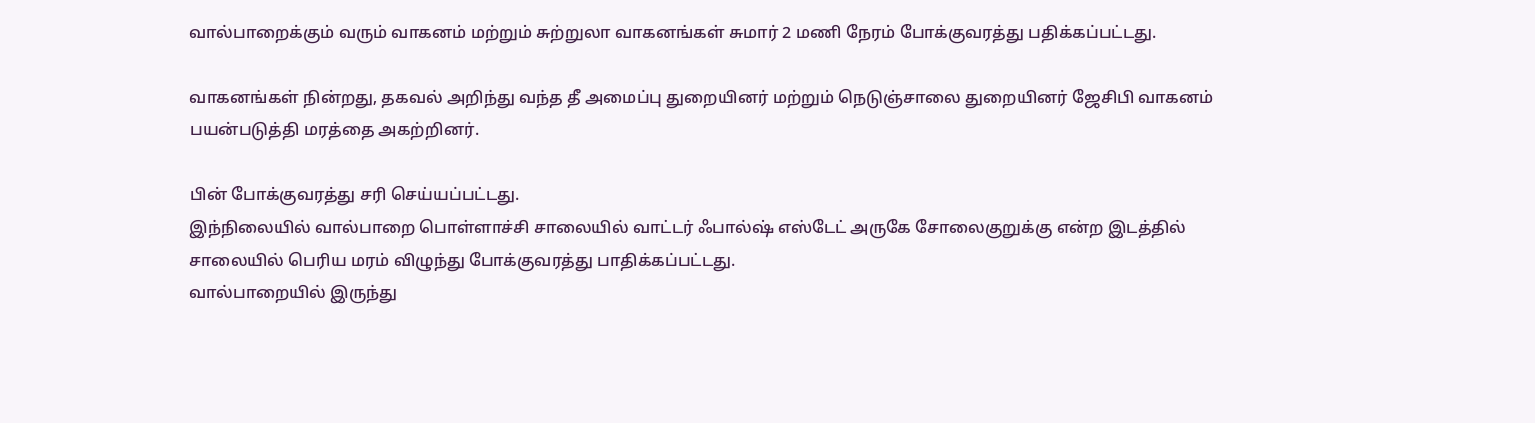வால்பாறைக்கும் வரும் வாகனம் மற்றும் சுற்றுலா வாகனங்கள் சுமார் 2 மணி நேரம் போக்குவரத்து பதிக்கப்பட்டது.

வாகனங்கள் நின்றது, தகவல் அறிந்து வந்த தீ அமைப்பு துறையினர் மற்றும் நெடுஞ்சாலை துறையினர் ஜேசிபி வாகனம் பயன்படுத்தி மரத்தை அகற்றினர்.

பின் போக்குவரத்து சரி செய்யப்பட்டது.
இந்நிலையில் வால்பாறை பொள்ளாச்சி சாலையில் வாட்டர் ஃபால்ஷ் எஸ்டேட் அருகே சோலைகுறுக்கு என்ற இடத்தில் சாலையில் பெரிய மரம் விழுந்து போக்குவரத்து பாதிக்கப்பட்டது.
வால்பாறையில் இருந்து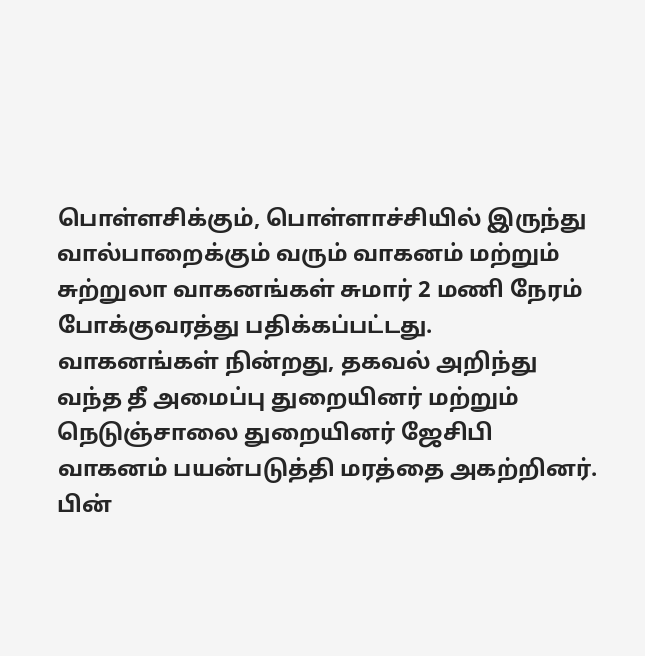பொள்ளசிக்கும், பொள்ளாச்சியில் இருந்து வால்பாறைக்கும் வரும் வாகனம் மற்றும் சுற்றுலா வாகனங்கள் சுமார் 2 மணி நேரம் போக்குவரத்து பதிக்கப்பட்டது.
வாகனங்கள் நின்றது, தகவல் அறிந்து வந்த தீ அமைப்பு துறையினர் மற்றும் நெடுஞ்சாலை துறையினர் ஜேசிபி வாகனம் பயன்படுத்தி மரத்தை அகற்றினர்.
பின்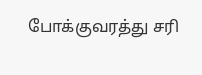போக்குவரத்து சரி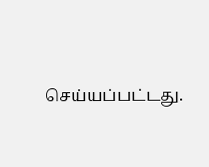செய்யப்பட்டது.